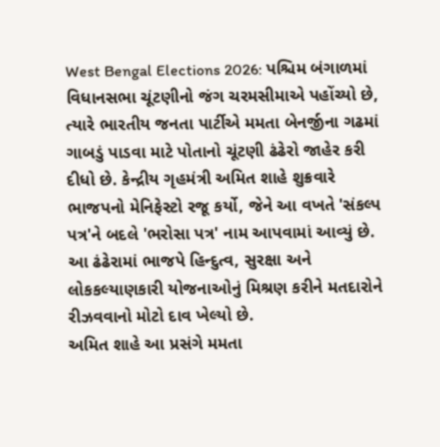West Bengal Elections 2026: પશ્ચિમ બંગાળમાં વિધાનસભા ચૂંટણીનો જંગ ચરમસીમાએ પહોંચ્યો છે, ત્યારે ભારતીય જનતા પાર્ટીએ મમતા બેનર્જીના ગઢમાં ગાબડું પાડવા માટે પોતાનો ચૂંટણી ઢંઢેરો જાહેર કરી દીધો છે. કેન્દ્રીય ગૃહમંત્રી અમિત શાહે શુક્રવારે ભાજપનો મેનિફેસ્ટો રજૂ કર્યો, જેને આ વખતે 'સંકલ્પ પત્ર'ને બદલે 'ભરોસા પત્ર' નામ આપવામાં આવ્યું છે. આ ઢંઢેરામાં ભાજપે હિન્દુત્વ, સુરક્ષા અને લોકકલ્યાણકારી યોજનાઓનું મિશ્રણ કરીને મતદારોને રીઝવવાનો મોટો દાવ ખેલ્યો છે.
અમિત શાહે આ પ્રસંગે મમતા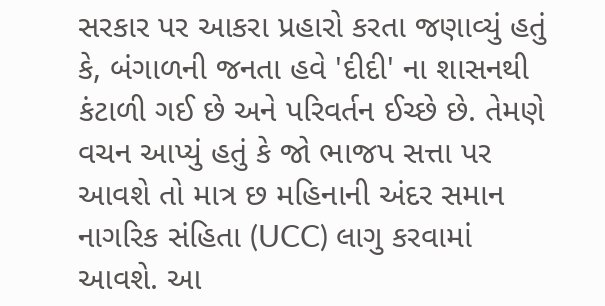સરકાર પર આકરા પ્રહારો કરતા જણાવ્યું હતું કે, બંગાળની જનતા હવે 'દીદી' ના શાસનથી કંટાળી ગઈ છે અને પરિવર્તન ઈચ્છે છે. તેમણે વચન આપ્યું હતું કે જો ભાજપ સત્તા પર આવશે તો માત્ર છ મહિનાની અંદર સમાન નાગરિક સંહિતા (UCC) લાગુ કરવામાં આવશે. આ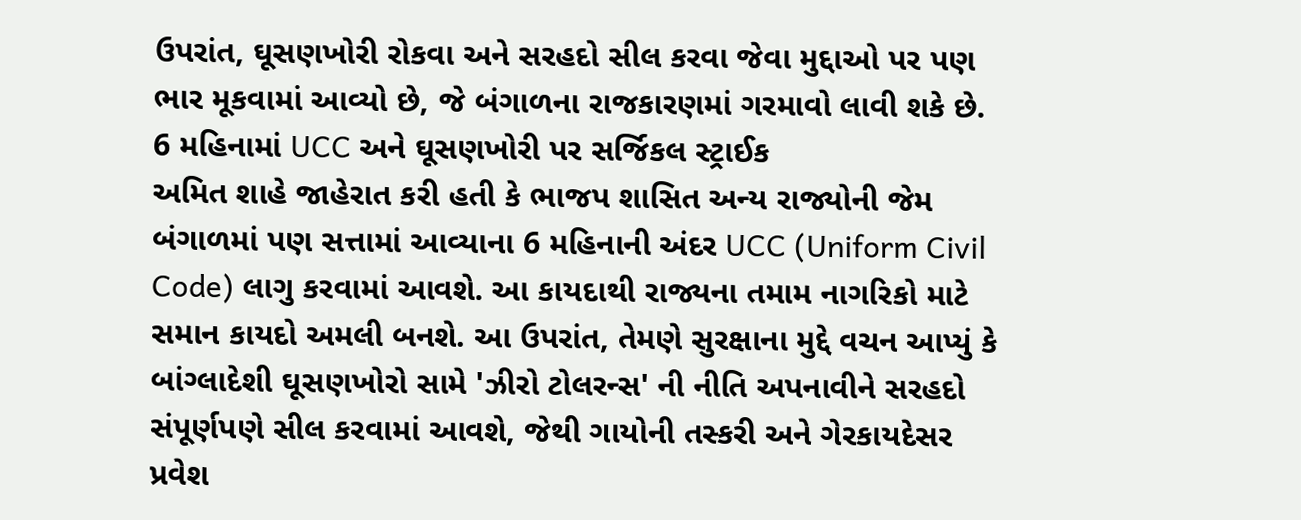ઉપરાંત, ઘૂસણખોરી રોકવા અને સરહદો સીલ કરવા જેવા મુદ્દાઓ પર પણ ભાર મૂકવામાં આવ્યો છે, જે બંગાળના રાજકારણમાં ગરમાવો લાવી શકે છે.
6 મહિનામાં UCC અને ઘૂસણખોરી પર સર્જિકલ સ્ટ્રાઈક
અમિત શાહે જાહેરાત કરી હતી કે ભાજપ શાસિત અન્ય રાજ્યોની જેમ બંગાળમાં પણ સત્તામાં આવ્યાના 6 મહિનાની અંદર UCC (Uniform Civil Code) લાગુ કરવામાં આવશે. આ કાયદાથી રાજ્યના તમામ નાગરિકો માટે સમાન કાયદો અમલી બનશે. આ ઉપરાંત, તેમણે સુરક્ષાના મુદ્દે વચન આપ્યું કે બાંગ્લાદેશી ઘૂસણખોરો સામે 'ઝીરો ટોલરન્સ' ની નીતિ અપનાવીને સરહદો સંપૂર્ણપણે સીલ કરવામાં આવશે, જેથી ગાયોની તસ્કરી અને ગેરકાયદેસર પ્રવેશ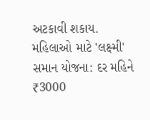અટકાવી શકાય.
મહિલાઓ માટે 'લક્ષ્મી' સમાન યોજના: દર મહિને ₹3000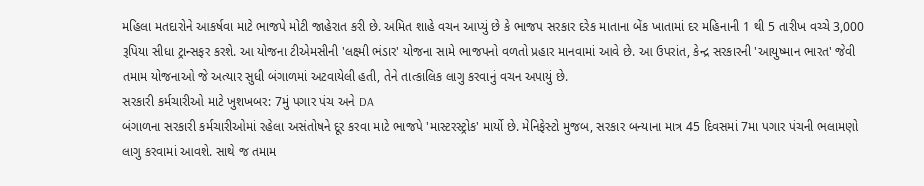મહિલા મતદારોને આકર્ષવા માટે ભાજપે મોટી જાહેરાત કરી છે. અમિત શાહે વચન આપ્યું છે કે ભાજપ સરકાર દરેક માતાના બેંક ખાતામાં દર મહિનાની 1 થી 5 તારીખ વચ્ચે 3,000 રૂપિયા સીધા ટ્રાન્સફર કરશે. આ યોજના ટીએમસીની 'લક્ષ્મી ભંડાર' યોજના સામે ભાજપનો વળતો પ્રહાર માનવામાં આવે છે. આ ઉપરાંત, કેન્દ્ર સરકારની 'આયુષ્માન ભારત' જેવી તમામ યોજનાઓ જે અત્યાર સુધી બંગાળમાં અટવાયેલી હતી, તેને તાત્કાલિક લાગુ કરવાનું વચન અપાયું છે.
સરકારી કર્મચારીઓ માટે ખુશખબર: 7મું પગાર પંચ અને DA
બંગાળના સરકારી કર્મચારીઓમાં રહેલા અસંતોષને દૂર કરવા માટે ભાજપે 'માસ્ટરસ્ટ્રોક' માર્યો છે. મેનિફેસ્ટો મુજબ, સરકાર બન્યાના માત્ર 45 દિવસમાં 7મા પગાર પંચની ભલામણો લાગુ કરવામાં આવશે. સાથે જ તમામ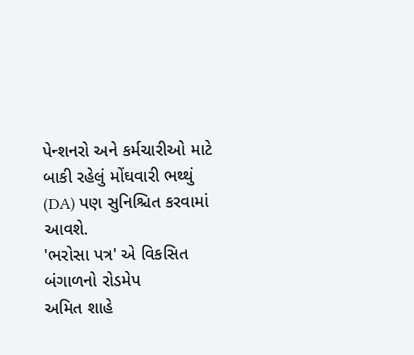પેન્શનરો અને કર્મચારીઓ માટે બાકી રહેલું મોંઘવારી ભથ્થું (DA) પણ સુનિશ્ચિત કરવામાં આવશે.
'ભરોસા પત્ર' એ વિકસિત બંગાળનો રોડમેપ
અમિત શાહે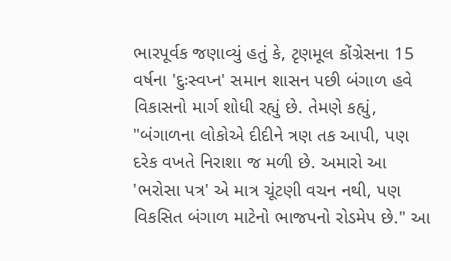ભારપૂર્વક જણાવ્યું હતું કે, ટૃણમૂલ કોંગ્રેસના 15 વર્ષના 'દુઃસ્વપ્ન' સમાન શાસન પછી બંગાળ હવે વિકાસનો માર્ગ શોધી રહ્યું છે. તેમણે કહ્યું, "બંગાળના લોકોએ દીદીને ત્રણ તક આપી, પણ દરેક વખતે નિરાશા જ મળી છે. અમારો આ 'ભરોસા પત્ર' એ માત્ર ચૂંટણી વચન નથી, પણ વિકસિત બંગાળ માટેનો ભાજપનો રોડમેપ છે." આ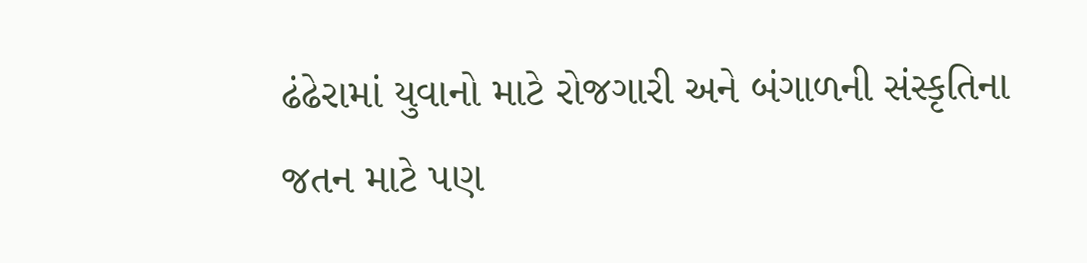ઢંઢેરામાં યુવાનો માટે રોજગારી અને બંગાળની સંસ્કૃતિના જતન માટે પણ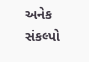અનેક સંકલ્પો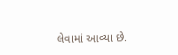લેવામાં આવ્યા છે.